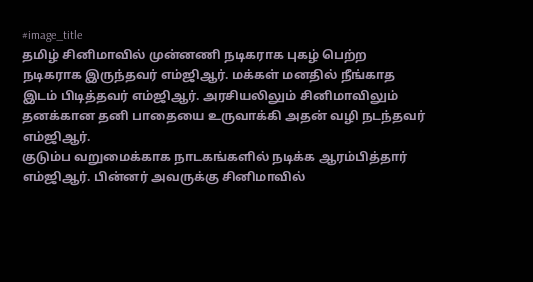#image_title
தமிழ் சினிமாவில் முன்னணி நடிகராக புகழ் பெற்ற நடிகராக இருந்தவர் எம்ஜிஆர். மக்கள் மனதில் நீங்காத இடம் பிடித்தவர் எம்ஜிஆர். அரசியலிலும் சினிமாவிலும் தனக்கான தனி பாதையை உருவாக்கி அதன் வழி நடந்தவர் எம்ஜிஆர்.
குடும்ப வறுமைக்காக நாடகங்களில் நடிக்க ஆரம்பித்தார் எம்ஜிஆர். பின்னர் அவருக்கு சினிமாவில்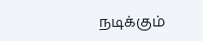நடிக்கும்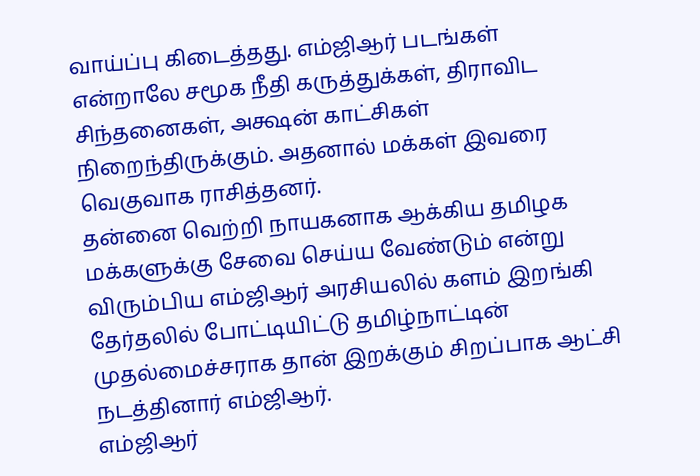வாய்ப்பு கிடைத்தது. எம்ஜிஆர் படங்கள் என்றாலே சமூக நீதி கருத்துக்கள், திராவிட சிந்தனைகள், அக்ஷன் காட்சிகள் நிறைந்திருக்கும். அதனால் மக்கள் இவரை வெகுவாக ராசித்தனர்.
தன்னை வெற்றி நாயகனாக ஆக்கிய தமிழக மக்களுக்கு சேவை செய்ய வேண்டும் என்று விரும்பிய எம்ஜிஆர் அரசியலில் களம் இறங்கி தேர்தலில் போட்டியிட்டு தமிழ்நாட்டின் முதல்மைச்சராக தான் இறக்கும் சிறப்பாக ஆட்சி நடத்தினார் எம்ஜிஆர்.
எம்ஜிஆர்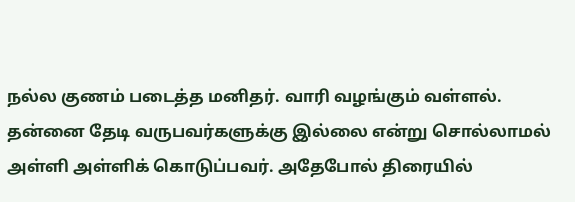நல்ல குணம் படைத்த மனிதர். வாரி வழங்கும் வள்ளல். தன்னை தேடி வருபவர்களுக்கு இல்லை என்று சொல்லாமல் அள்ளி அள்ளிக் கொடுப்பவர். அதேபோல் திரையில்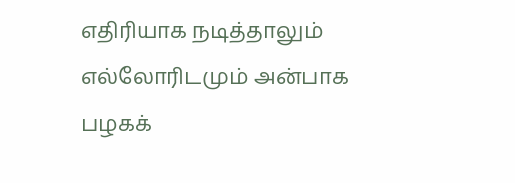எதிரியாக நடித்தாலும் எல்லோரிடமும் அன்பாக பழகக்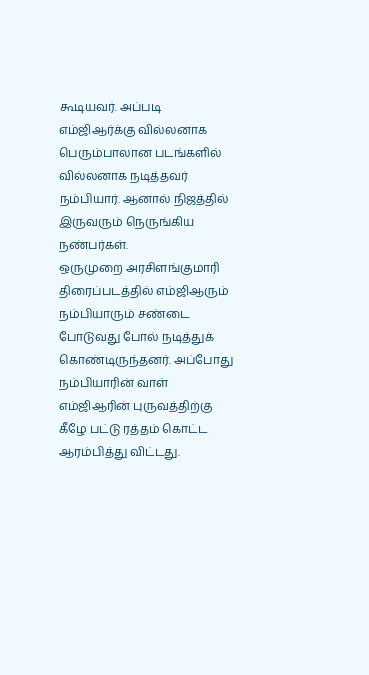கூடியவர். அப்படி எம்ஜிஆர்க்கு வில்லனாக பெரும்பாலான படங்களில் வில்லனாக நடித்தவர் நம்பியார். ஆனால் நிஜத்தில் இருவரும் நெருங்கிய நண்பர்கள்.
ஒருமுறை அரசிளங்குமாரி திரைப்படத்தில் எம்ஜிஆரும் நம்பியாரும் சண்டை போடுவது போல் நடித்துக் கொண்டிருந்தனர். அப்போது நம்பியாரின் வாள் எம்ஜிஆரின் புருவத்திற்கு கீழே பட்டு ரத்தம் கொட்ட ஆரம்பித்து விட்டது.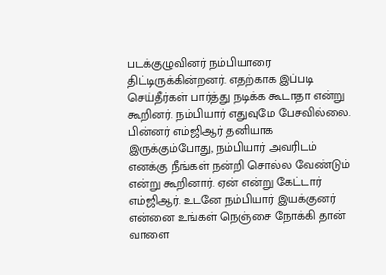படக்குழுவினர் நம்பியாரை திட்டிருக்கின்றனர். எதற்காக இப்படி செய்தீர்கள் பார்த்து நடிக்க கூடாதா என்று கூறினர். நம்பியார் எதுவுமே பேசவில்லை.
பின்னர் எம்ஜிஆர் தனியாக இருக்கும்போது, நம்பியார் அவரிடம் எனக்கு நீங்கள் நன்றி சொல்ல வேண்டும் என்று கூறினார். ஏன் என்று கேட்டார் எம்ஜிஆர். உடனே நம்பியார் இயக்குனர் என்னை உங்கள் நெஞ்சை நோக்கி தான் வாளை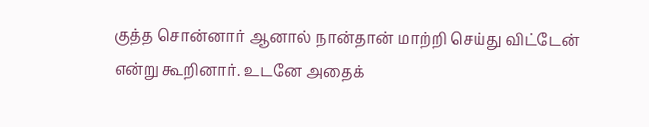குத்த சொன்னார் ஆனால் நான்தான் மாற்றி செய்து விட்டேன் என்று கூறினார். உடனே அதைக்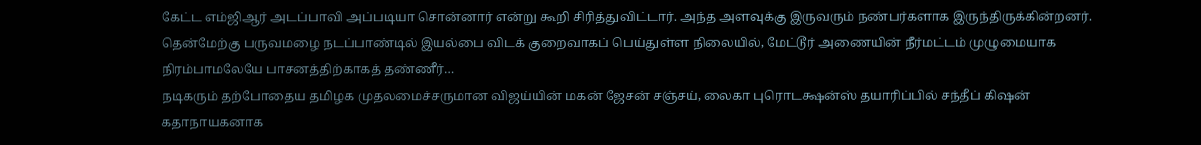கேட்ட எம்ஜிஆர் அடப்பாவி அப்படியா சொன்னார் என்று கூறி சிரித்துவிட்டார். அந்த அளவுக்கு இருவரும் நண்பர்களாக இருந்திருக்கின்றனர்.
தென்மேற்கு பருவமழை நடப்பாண்டில் இயல்பை விடக் குறைவாகப் பெய்துள்ள நிலையில், மேட்டூர் அணையின் நீர்மட்டம் முழுமையாக நிரம்பாமலேயே பாசனத்திற்காகத் தண்ணீர்…
நடிகரும் தற்போதைய தமிழக முதலமைச்சருமான விஜய்யின் மகன் ஜேசன் சஞ்சய், லைகா புரொடக்ஷன்ஸ் தயாரிப்பில் சந்தீப் கிஷன் கதாநாயகனாக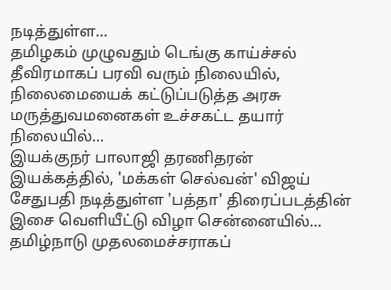நடித்துள்ள…
தமிழகம் முழுவதும் டெங்கு காய்ச்சல் தீவிரமாகப் பரவி வரும் நிலையில், நிலைமையைக் கட்டுப்படுத்த அரசு மருத்துவமனைகள் உச்சகட்ட தயார் நிலையில்…
இயக்குநர் பாலாஜி தரணிதரன் இயக்கத்தில், 'மக்கள் செல்வன்' விஜய் சேதுபதி நடித்துள்ள 'பத்தா' திரைப்படத்தின் இசை வெளியீட்டு விழா சென்னையில்…
தமிழ்நாடு முதலமைச்சராகப்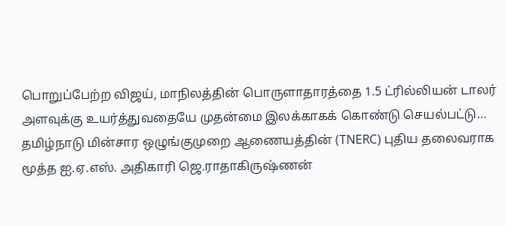பொறுப்பேற்ற விஜய், மாநிலத்தின் பொருளாதாரத்தை 1.5 ட்ரில்லியன் டாலர் அளவுக்கு உயர்த்துவதையே முதன்மை இலக்காகக் கொண்டு செயல்பட்டு…
தமிழ்நாடு மின்சார ஒழுங்குமுறை ஆணையத்தின் (TNERC) புதிய தலைவராக மூத்த ஐ.ஏ.எஸ். அதிகாரி ஜெ.ராதாகிருஷ்ணன்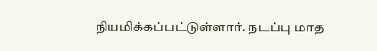நியமிக்கப்பட்டுள்ளார். நடப்பு மாத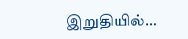இறுதியில்…